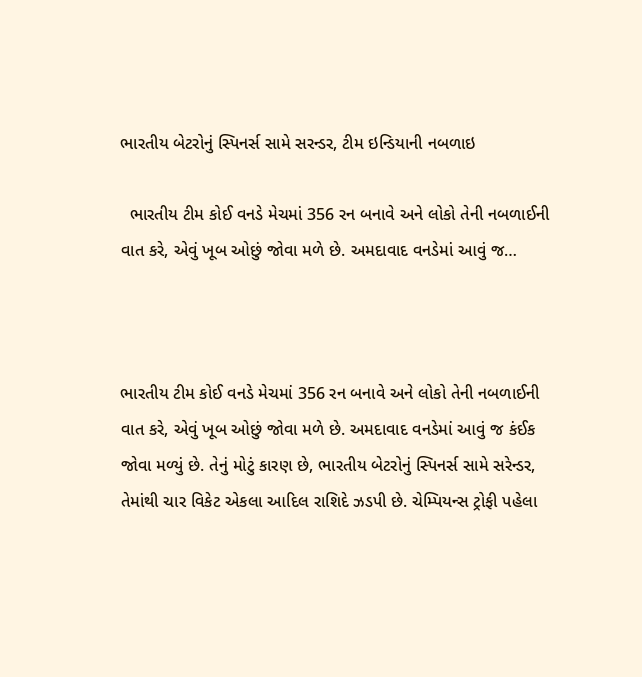ભારતીય બેટરોનું સ્પિનર્સ સામે સરન્ડર, ટીમ ઇન્ડિયાની નબળાઇ

  ભારતીય ટીમ કોઈ વનડે મેચમાં 356 રન બનાવે અને લોકો તેની નબળાઈની વાત કરે, એવું ખૂબ ઓછું જોવા મળે છે. અમદાવાદ વનડેમાં આવું જ…



ભારતીય ટીમ કોઈ વનડે મેચમાં 356 રન બનાવે અને લોકો તેની નબળાઈની વાત કરે, એવું ખૂબ ઓછું જોવા મળે છે. અમદાવાદ વનડેમાં આવું જ કંઈક જોવા મળ્યું છે. તેનું મોટું કારણ છે, ભારતીય બેટરોનું સ્પિનર્સ સામે સરેન્ડર, તેમાંથી ચાર વિકેટ એકલા આદિલ રાશિદે ઝડપી છે. ચેમ્પિયન્સ ટ્રોફી પહેલા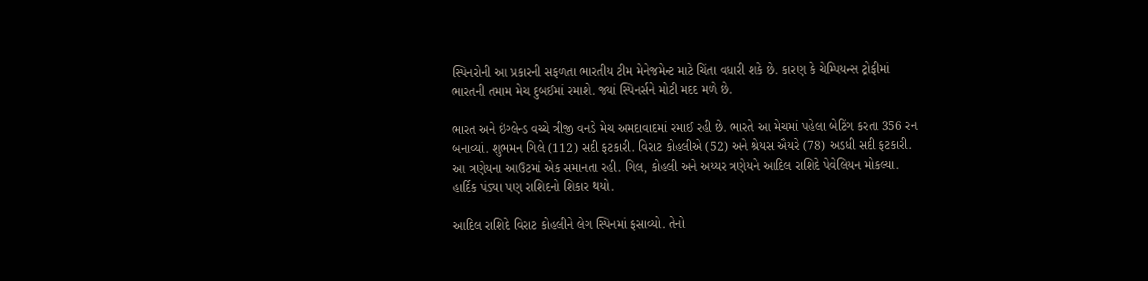સ્પિનરોની આ પ્રકારની સફળતા ભારતીય ટીમ મેનેજમેન્ટ માટે ચિંતા વધારી શકે છે. કારણ કે ચેમ્પિયન્સ ટ્રોફીમાં ભારતની તમામ મેચ દુબઈમાં રમાશે. જ્યાં સ્પિનર્સને મોટી મદદ મળે છે.

ભારત અને ઇંગ્લેન્ડ વચ્ચે ત્રીજી વનડે મેચ અમદાવાદમાં રમાઈ રહી છે. ભારતે આ મેચમાં પહેલા બેટિંગ કરતા 356 રન બનાવ્યાં. શુભમન ગિલે (112) સદી ફટકારી. વિરાટ કોહલીએ (52) અને શ્રેયસ ઐયરે (78) અડધી સદી ફટકારી. આ ત્રણેયના આઉટમાં એક સમાનતા રહી. ગિલ, કોહલી અને અય્યર ત્રણેયને આદિલ રાશિદે પેવેલિયન મોકલ્યા. હાર્દિક પંડ્યા પણ રાશિદનો શિકાર થયો.

આદિલ રાશિદે વિરાટ કોહલીને લેગ સ્પિનમાં ફસાવ્યો. તેનો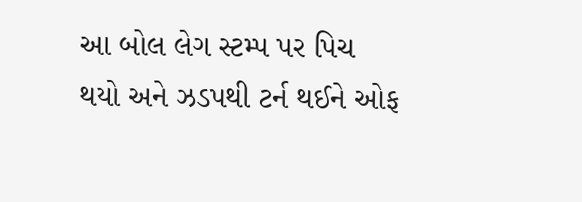આ બોલ લેગ સ્ટમ્પ પર પિચ થયો અને ઝડપથી ટર્ન થઈને ઓફ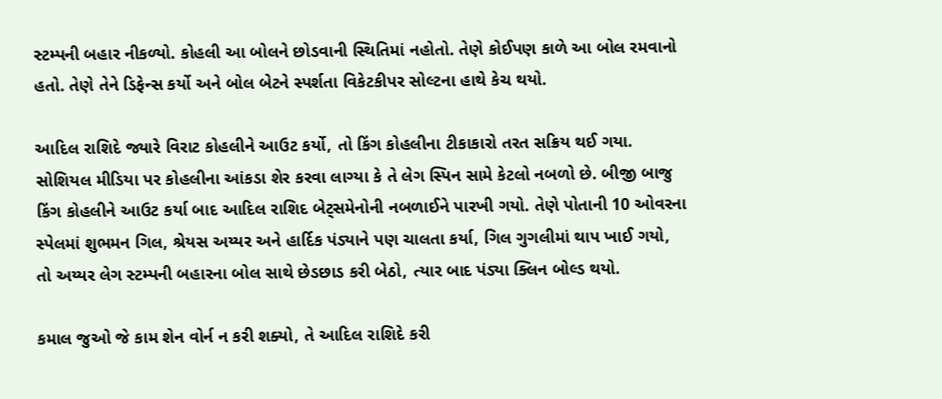સ્ટમ્પની બહાર નીકળ્યો. કોહલી આ બોલને છોડવાની સ્થિતિમાં નહોતો. તેણે કોઈપણ કાળે આ બોલ રમવાનો હતો. તેણે તેને ડિફેન્સ કર્યો અને બોલ બેટને સ્પર્શતા વિકેટકીપર સોલ્ટના હાથે કેચ થયો.

આદિલ રાશિદે જ્યારે વિરાટ કોહલીને આઉટ કર્યો, તો કિંગ કોહલીના ટીકાકારો તરત સક્રિય થઈ ગયા. સોશિયલ મીડિયા પર કોહલીના આંકડા શેર કરવા લાગ્યા કે તે લેગ સ્પિન સામે કેટલો નબળો છે. બીજી બાજુ કિંગ કોહલીને આઉટ કર્યા બાદ આદિલ રાશિદ બેટ્સમેનોની નબળાઈને પારખી ગયો. તેણે પોતાની 10 ઓવરના સ્પેલમાં શુભમન ગિલ, શ્રેયસ અય્યર અને હાર્દિક પંડ્યાને પણ ચાલતા કર્યા, ગિલ ગુગલીમાં થાપ ખાઈ ગયો, તો અય્યર લેગ સ્ટમ્પની બહારના બોલ સાથે છેડછાડ કરી બેઠો, ત્યાર બાદ પંડ્યા ક્લિન બોલ્ડ થયો.

કમાલ જુઓ જે કામ શેન વોર્ન ન કરી શક્યો, તે આદિલ રાશિદે કરી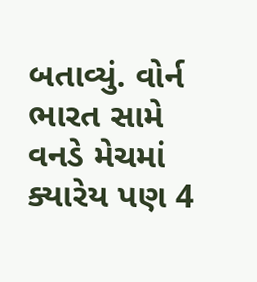બતાવ્યું. વોર્ન ભારત સામે વનડે મેચમાં ક્યારેય પણ 4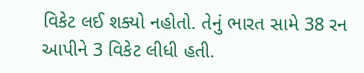વિકેટ લઈ શક્યો નહોતો. તેનું ભારત સામે 38 રન આપીને 3 વિકેટ લીધી હતી.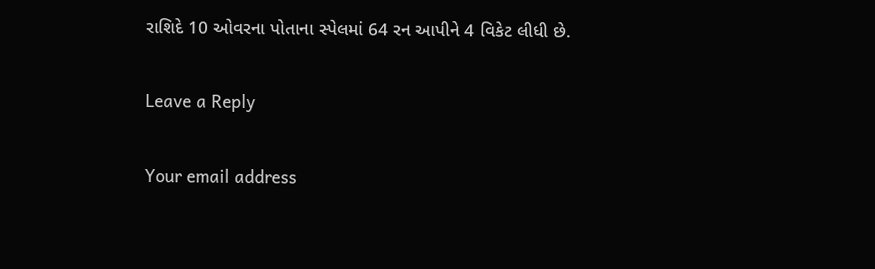રાશિદે 10 ઓવરના પોતાના સ્પેલમાં 64 રન આપીને 4 વિકેટ લીધી છે.

Leave a Reply

Your email address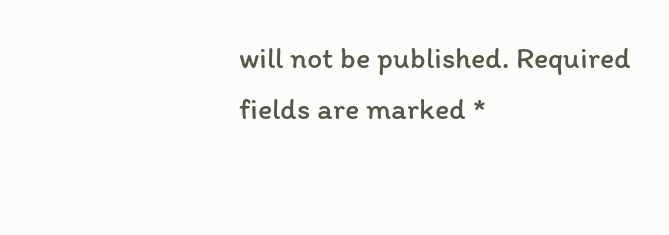will not be published. Required fields are marked *